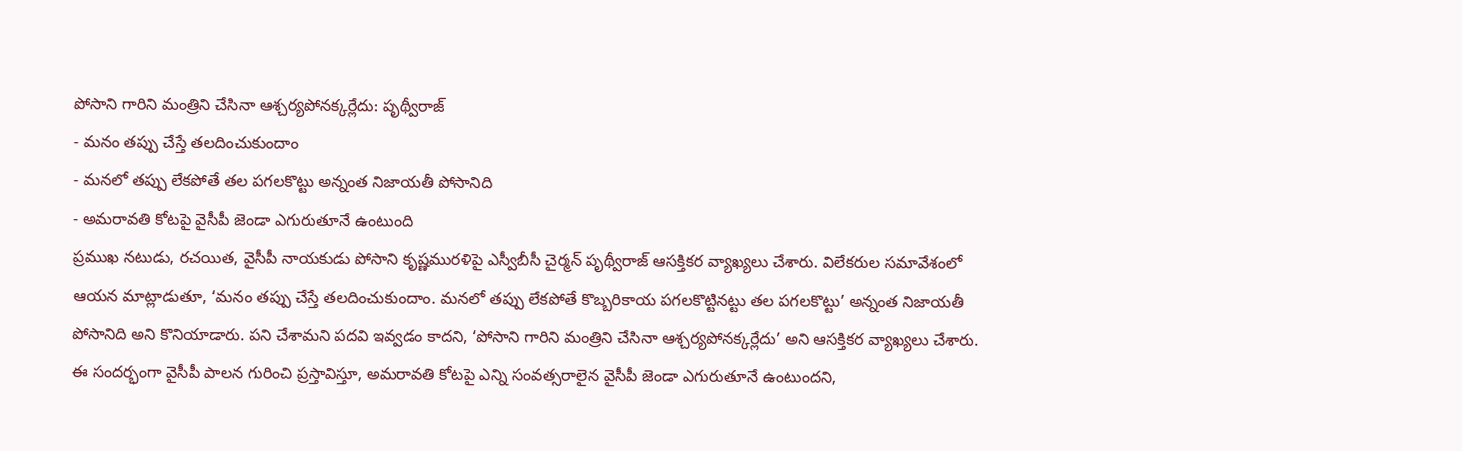పోసాని గారిని మంత్రిని చేసినా ఆశ్చర్యపోనక్కర్లేదు: పృథ్వీరాజ్
- మనం తప్పు చేస్తే తలదించుకుందాం
- మనలో తప్పు లేకపోతే తల పగలకొట్టు అన్నంత నిజాయతీ పోసానిది
- అమరావతి కోటపై వైసీపీ జెండా ఎగురుతూనే ఉంటుంది
ప్రముఖ నటుడు, రచయిత, వైసీపీ నాయకుడు పోసాని కృష్ణమురళిపై ఎస్వీబీసీ చైర్మన్ పృథ్వీరాజ్ ఆసక్తికర వ్యాఖ్యలు చేశారు. విలేకరుల సమావేశంలో ఆయన మాట్లాడుతూ, ‘మనం తప్పు చేస్తే తలదించుకుందాం. మనలో తప్పు లేకపోతే కొబ్బరికాయ పగలకొట్టినట్టు తల పగలకొట్టు’ అన్నంత నిజాయతీ పోసానిది అని కొనియాడారు. పని చేశామని పదవి ఇవ్వడం కాదని, ‘పోసాని గారిని మంత్రిని చేసినా ఆశ్చర్యపోనక్కర్లేదు’ అని ఆసక్తికర వ్యాఖ్యలు చేశారు. ఈ సందర్భంగా వైసీపీ పాలన గురించి ప్రస్తావిస్తూ, అమరావతి కోటపై ఎన్ని సంవత్సరాలైన వైసీపీ జెండా ఎగురుతూనే ఉంటుందని,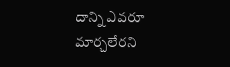దాన్ని ఎవరూ మార్చలేరని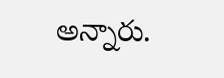అన్నారు.